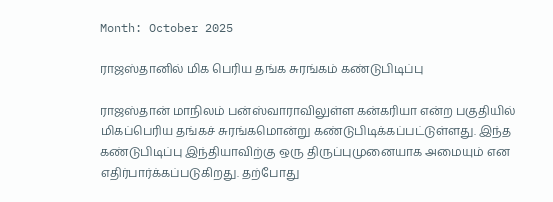Month: October 2025

ராஜஸ்தானில் மிக பெரிய தங்க சுரங்கம் கண்டுபிடிப்பு

ராஜஸ்தான் மாநிலம் பன்ஸ்வாராவிலுள்ள கன்கரியா என்ற பகுதியில் மிகப்பெரிய தங்கச் சுரங்கமொன்று கண்டுபிடிக்கப்பட்டுள்ளது. இந்த கண்டுபிடிப்பு இந்தியாவிற்கு ஒரு திருப்புமுனையாக அமையும் என எதிர்பார்க்கப்படுகிறது. தற்போது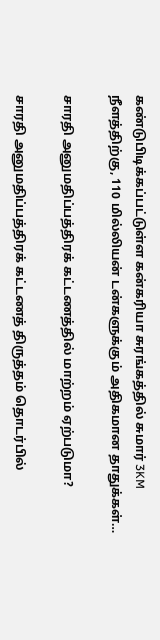கண்டுபிடிக்கப்பட்டுள்ள கன்கரியா சுரங்கத்தில் சுமார் 3KM நீளத்திற்கு, 110 மில்லியன் டன்களுக்கும் அதிகமான தாதுக்கள்…

சாரதி அனுமதிப்பத்திரக் கட்டணத்தில் மாற்றம் ஏற்படுமா?

சாரதி அனுமதிப்பத்திரக் கட்டணத் திருத்தம் தொடர்பில்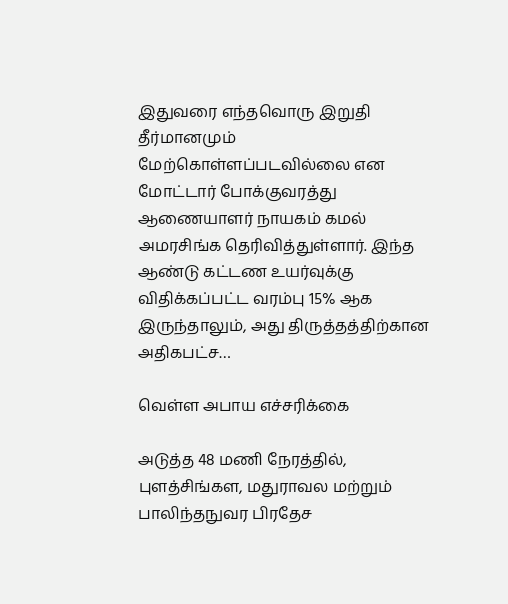இதுவரை எந்தவொரு இறுதி தீர்மானமும் மேற்கொள்ளப்படவில்லை என மோட்டார் போக்குவரத்து ஆணையாளர் நாயகம் கமல் அமரசிங்க தெரிவித்துள்ளார். இந்த ஆண்டு கட்டண உயர்வுக்கு விதிக்கப்பட்ட வரம்பு 15% ஆக இருந்தாலும், அது திருத்தத்திற்கான அதிகபட்ச…

வெள்ள அபாய எச்சரிக்கை

அடுத்த 48 மணி நேரத்தில், புளத்சிங்கள, மதுராவல மற்றும் பாலிந்தநுவர பிரதேச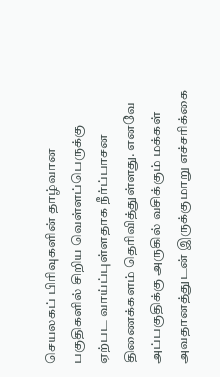செயலகப் பிரிவுகளின் தாழ்வான பகுதிகளில் சிறிய வெள்ளப்பெருக்கு ஏற்பட வாய்ப்புள்ளதாக நீர்ப்பாசன திணைக்களம் தெரிவித்துள்ளது. எனவே அப்பகுதிக்கு அருகில் வசிக்கும் மக்கள் அவதானத்துடன் இருக்குமாறு எச்சரிக்கை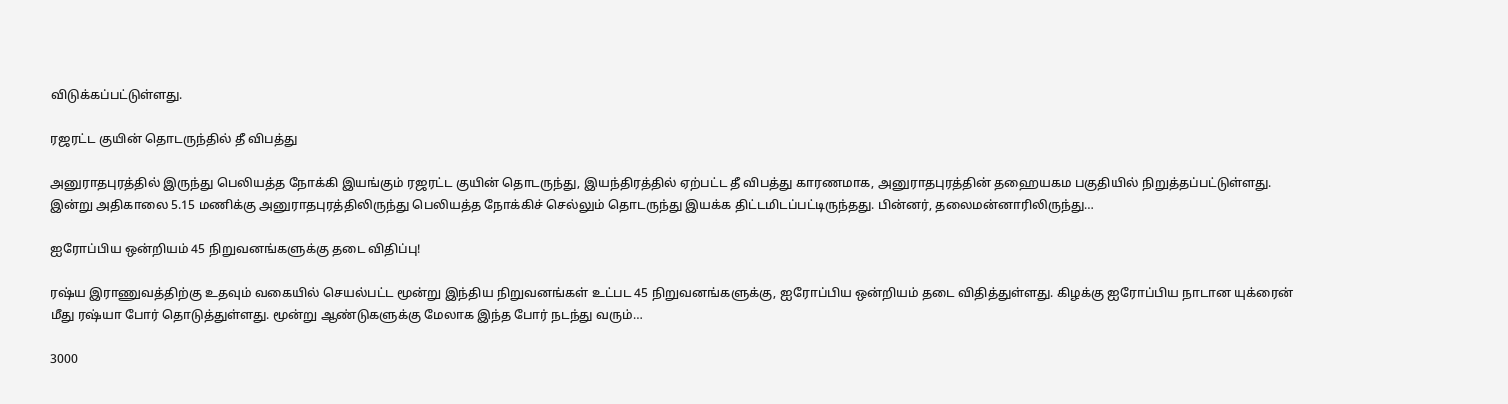விடுக்கப்பட்டுள்ளது.

ரஜரட்ட குயின் தொடருந்தில் தீ விபத்து

அனுராதபுரத்தில் இருந்து பெலியத்த நோக்கி இயங்கும் ரஜரட்ட குயின் தொடருந்து, இயந்திரத்தில் ஏற்பட்ட தீ விபத்து காரணமாக, அனுராதபுரத்தின் தஹையகம பகுதியில் நிறுத்தப்பட்டுள்ளது. இன்று அதிகாலை 5.15 மணிக்கு அனுராதபுரத்திலிருந்து பெலியத்த நோக்கிச் செல்லும் தொடருந்து இயக்க திட்டமிடப்பட்டிருந்தது. பின்னர், தலைமன்னாரிலிருந்து…

ஐரோப்பிய ஒன்றியம் 45 நிறுவனங்களுக்கு தடை விதிப்பு!

ரஷ்ய இராணுவத்திற்கு உதவும் வகையில் செயல்பட்ட மூன்று இந்திய நிறுவனங்கள் உட்பட 45 நிறுவனங்களுக்கு, ஐரோப்பிய ஒன்றியம் தடை விதித்துள்ளது. கிழக்கு ஐரோப்பிய நாடான யுக்ரைன் மீது ரஷ்யா போர் தொடுத்துள்ளது. மூன்று ஆண்டுகளுக்கு மேலாக இந்த போர் நடந்து வரும்…

3000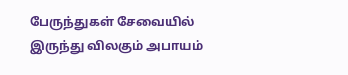பேருந்துகள் சேவையில் இருந்து விலகும் அபாயம்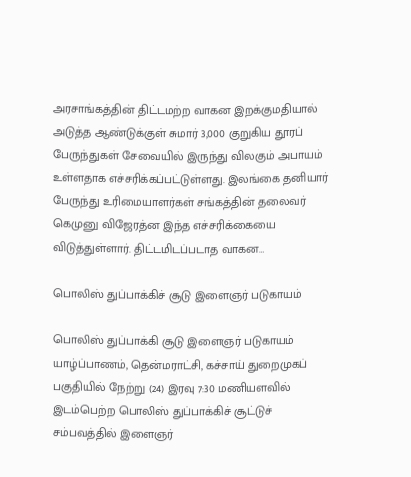அரசாங்கத்தின் திட்டமற்ற வாகன இறக்குமதியால் அடுத்த ஆண்டுக்குள் சுமார் 3,000 குறுகிய தூரப் பேருந்துகள் சேவையில் இருந்து விலகும் அபாயம் உள்ளதாக எச்சரிக்கப்பட்டுள்ளது. இலங்கை தனியார் பேருந்து உரிமையாளர்கள் சங்கத்தின் தலைவர் கெமுனு விஜேரத்ன இந்த எச்சரிக்கையை விடுத்துள்ளார். திட்டமிடப்படாத வாகன…

பொலிஸ் துப்பாக்கிச் சூடு இளைஞர் படுகாயம்

பொலிஸ் துப்பாக்கி சூடு இளைஞர் படுகாயம் யாழ்ப்பாணம், தென்மராட்சி, கச்சாய் துறைமுகப் பகுதியில் நேற்று (24) இரவு 7:30 மணியளவில் இடம்பெற்ற பொலிஸ் துப்பாக்கிச் சூட்டுச் சம்பவத்தில் இளைஞர்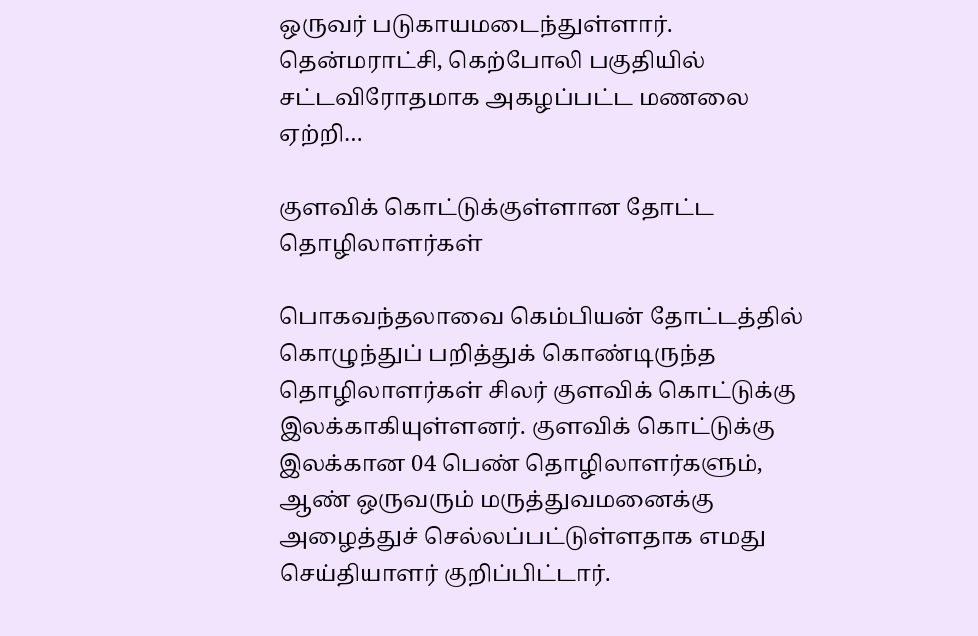ஒருவர் படுகாயமடைந்துள்ளார். தென்மராட்சி, கெற்போலி பகுதியில் சட்டவிரோதமாக அகழப்பட்ட மணலை ஏற்றி…

குளவிக் கொட்டுக்குள்ளான தோட்ட தொழிலாளர்கள்

பொகவந்தலாவை கெம்பியன் தோட்டத்தில் கொழுந்துப் பறித்துக் கொண்டிருந்த தொழிலாளர்கள் சிலர் குளவிக் கொட்டுக்கு இலக்காகியுள்ளனர். குளவிக் கொட்டுக்கு இலக்கான 04 பெண் தொழிலாளர்களும், ஆண் ஒருவரும் மருத்துவமனைக்கு அழைத்துச் செல்லப்பட்டுள்ளதாக எமது செய்தியாளர் குறிப்பிட்டார்.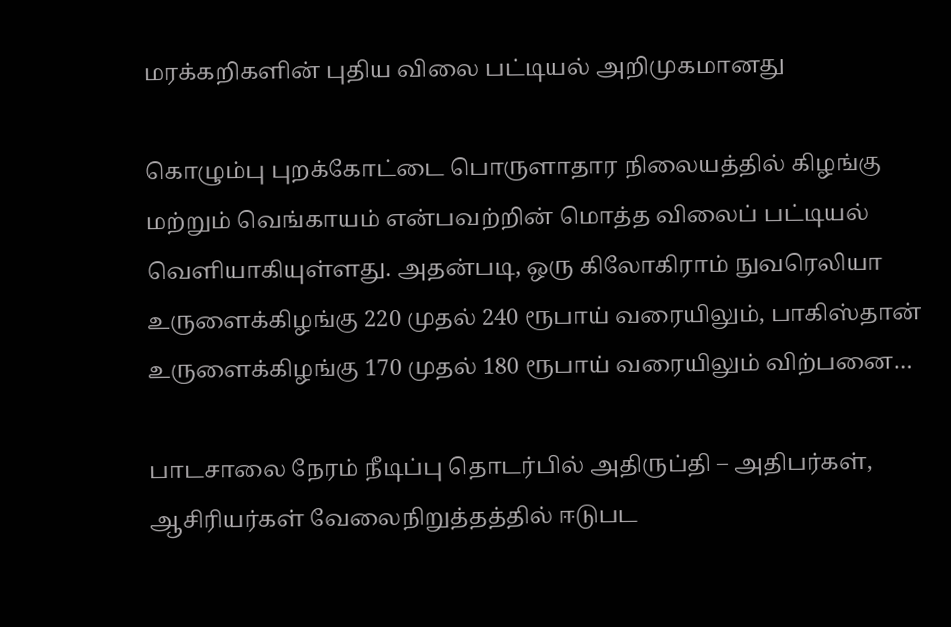மரக்கறிகளின் புதிய விலை பட்டியல் அறிமுகமானது

கொழும்பு புறக்கோட்டை பொருளாதார நிலையத்தில் கிழங்கு மற்றும் வெங்காயம் என்பவற்றின் மொத்த விலைப் பட்டியல் வெளியாகியுள்ளது. அதன்படி, ஒரு கிலோகிராம் நுவரெலியா உருளைக்கிழங்கு 220 முதல் 240 ரூபாய் வரையிலும், பாகிஸ்தான் உருளைக்கிழங்கு 170 முதல் 180 ரூபாய் வரையிலும் விற்பனை…

பாடசாலை நேரம் நீடிப்பு தொடர்பில் அதிருப்தி – அதிபர்கள், ஆசிரியர்கள் வேலைநிறுத்தத்தில் ஈடுபட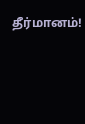தீர்மானம்!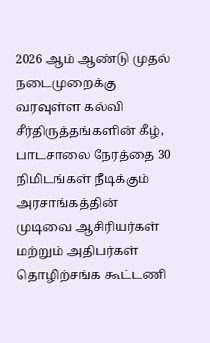2026 ஆம் ஆண்டு முதல் நடைமுறைக்கு வரவுள்ள கல்வி சீர்திருத்தங்களின் கீழ், பாடசாலை நேரத்தை 30 நிமிடங்கள் நீடிக்கும் அரசாங்கத்தின் முடிவை ஆசிரியர்கள் மற்றும் அதிபர்கள் தொழிற்சங்க கூட்டணி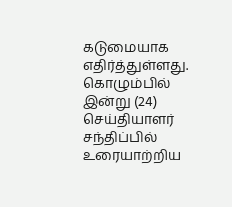கடுமையாக எதிர்த்துள்ளது. கொழும்பில் இன்று (24) செய்தியாளர் சந்திப்பில் உரையாற்றிய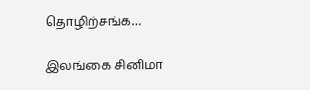தொழிற்சங்க…

இலங்கை சினிமா